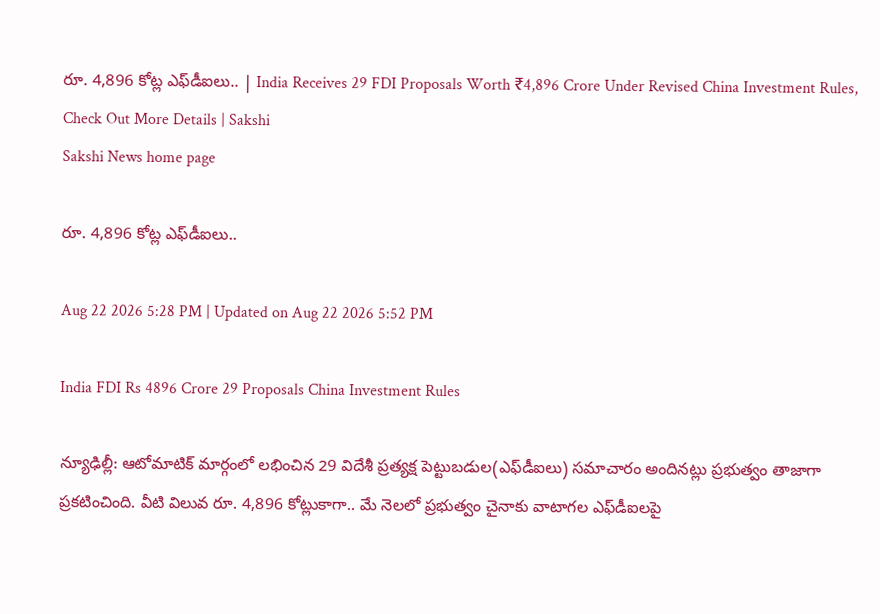రూ. 4,896 కోట్ల ఎఫ్‌డీఐలు.. | India Receives 29 FDI Proposals Worth ₹4,896 Crore Under Revised China Investment Rules, Check Out More Details | Sakshi
Sakshi News home page

రూ. 4,896 కోట్ల ఎఫ్‌డీఐలు..

Aug 22 2026 5:28 PM | Updated on Aug 22 2026 5:52 PM

India FDI Rs 4896 Crore 29 Proposals China Investment Rules

న్యూఢిల్లీ: ఆటోమాటిక్‌ మార్గంలో లభించిన 29 విదేశీ ప్రత్యక్ష పెట్టుబడుల(ఎఫ్‌డీఐలు) సమాచారం అందినట్లు ప్రభుత్వం తాజాగా ప్రకటించింది. వీటి విలువ రూ. 4,896 కోట్లుకాగా.. మే నెలలో ప్రభుత్వం చైనాకు వాటాగల ఎఫ్‌డీఐలపై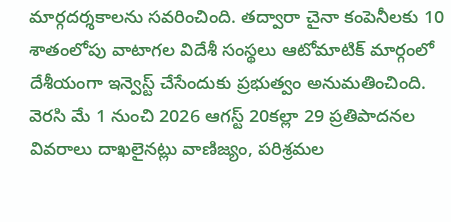మార్గదర్శకాలను సవరించింది. తద్వారా చైనా కంపెనీలకు 10 శాతంలోపు వాటాగల విదేశీ సంస్థలు ఆటోమాటిక్‌ మార్గంలో దేశీయంగా ఇన్వెస్ట్‌ చేసేందుకు ప్రభుత్వం అనుమతించింది. వెరసి మే 1 నుంచి 2026 ఆగస్ట్‌ 20కల్లా 29 ప్రతిపాదనల వివరాలు దాఖలైనట్లు వాణిజ్యం, పరిశ్రమల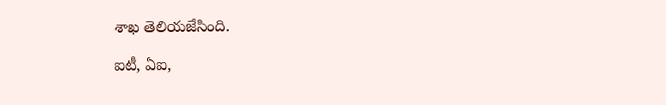శాఖ తెలియజేసింది.

ఐటీ, ఏఐ,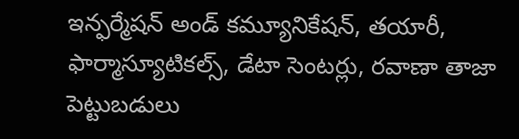ఇన్ఫర్మేషన్‌ అండ్‌ కమ్యూనికేషన్, తయారీ, ఫార్మాస్యూటికల్స్, డేటా సెంటర్లు, రవాణా తాజా పెట్టుబడులు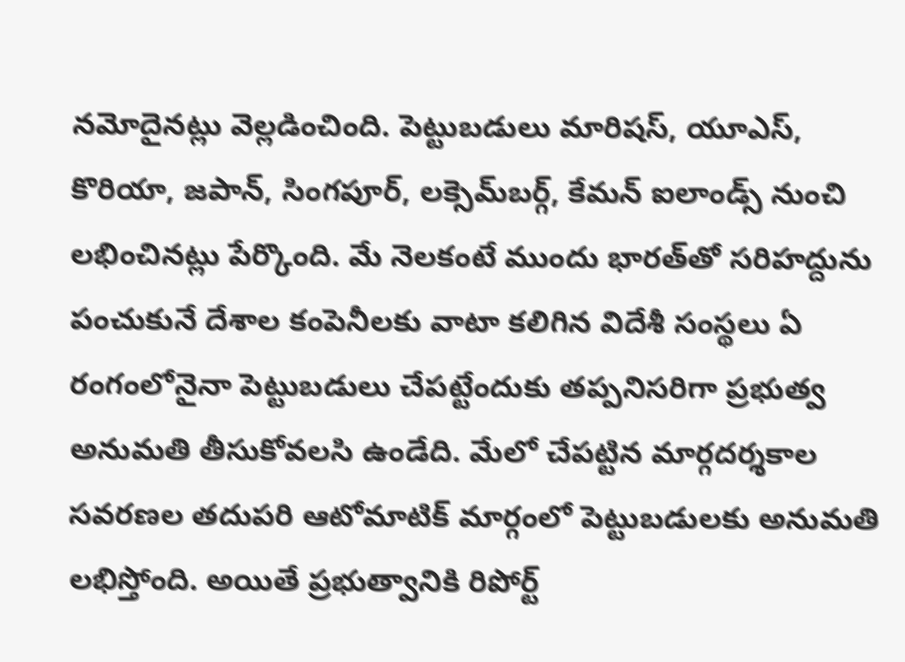నమోదైనట్లు వెల్లడించింది. పెట్టుబడులు మారిషస్, యూఎస్, కొరియా, జపాన్, సింగపూర్, లక్సెమ్‌బర్గ్, కేమన్‌ ఐలాండ్స్‌ నుంచి లభించినట్లు పేర్కొంది. మే నెలకంటే ముందు భారత్‌తో సరిహద్దును పంచుకునే దేశాల కంపెనీలకు వాటా కలిగిన విదేశీ సంస్థలు ఏ రంగంలోనైనా పెట్టుబడులు చేపట్టేందుకు తప్పనిసరిగా ప్రభుత్వ అనుమతి తీసుకోవలసి ఉండేది. మేలో చేపట్టిన మార్గదర్శకాల సవరణల తదుపరి ఆటోమాటిక్‌ మార్గంలో పెట్టుబడులకు అనుమతి లభిస్తోంది. అయితే ప్రభుత్వానికి రిపోర్ట్‌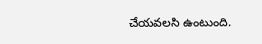చేయవలసి ఉంటుంది.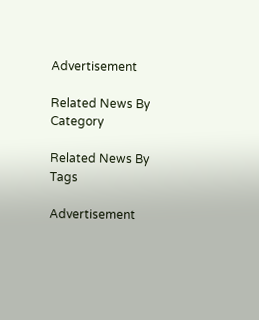Advertisement

Related News By Category

Related News By Tags

Advertisement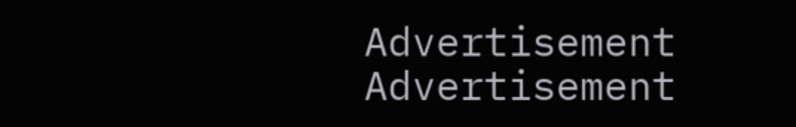Advertisement
Advertisement